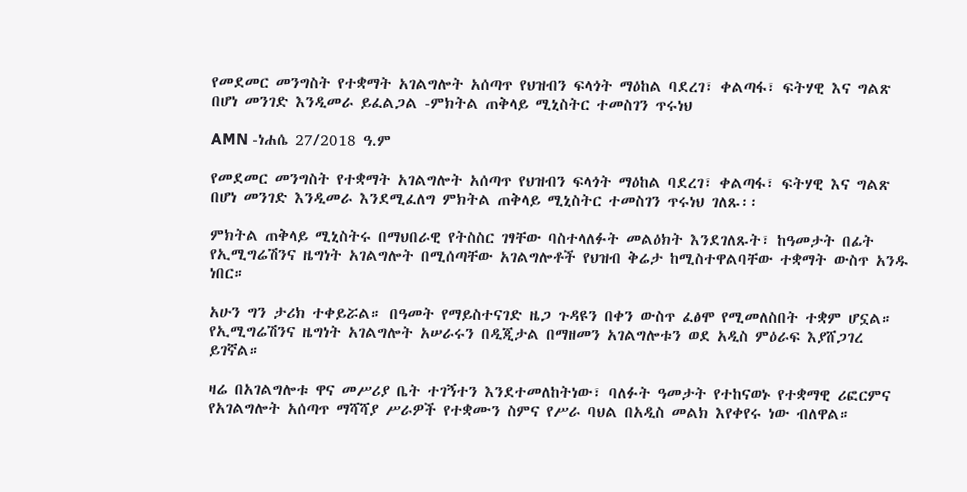የመደመር መንግስት የተቋማት አገልግሎት አሰጣጥ የህዝብን ፍላጎት ማዕከል ባደረገ፣ ቀልጣፋ፣ ፍትሃዊ እና ግልጽ በሆነ መንገድ እንዲመራ ይፈልጋል -ምክትል ጠቅላይ ሚኒስትር ተመስገን ጥሩነህ

AMN -ነሐሴ 27/2018 ዓ.ም

የመደመር መንግስት የተቋማት አገልግሎት አሰጣጥ የህዝብን ፍላጎት ማዕከል ባደረገ፣ ቀልጣፋ፣ ፍትሃዊ እና ግልጽ በሆነ መንገድ እንዲመራ እንደሚፈለግ ምክትል ጠቅላይ ሚኒስትር ተመስገን ጥሩነህ ገለጹ፡፡

ምክትል ጠቅላይ ሚኒስትሩ በማህበራዊ የትስስር ገፃቸው ባስተላለፉት መልዕክት እንደገለጹት፣ ከዓመታት በፊት የኢሚግሬሽንና ዜግነት አገልግሎት በሚሰጣቸው አገልግሎቶች የህዝብ ቅሬታ ከሚስተዋልባቸው ተቋማት ውስጥ አንዱ ነበር።

አሁን ግን ታሪክ ተቀይሯል። በዓመት የማይስተናገድ ዜጋ ጉዳዩን በቀን ውስጥ ፈፅሞ የሚመለስበት ተቋም ሆኗል። የኢሚግሬሽንና ዜግነት አገልግሎት አሠራሩን በዲጂታል በማዘመን አገልግሎቱን ወደ አዲስ ምዕራፍ እያሸጋገረ ይገኛል።

ዛሬ በአገልግሎቱ ዋና መሥሪያ ቤት ተገኝተን እንደተመለከትነው፣ ባለፉት ዓመታት የተከናወኑ የተቋማዊ ሪፎርምና የአገልግሎት አሰጣጥ ማሻሻያ ሥራዎች የተቋሙን ስምና የሥራ ባህል በአዲስ መልክ እየቀየሩ ነው ብለዋል።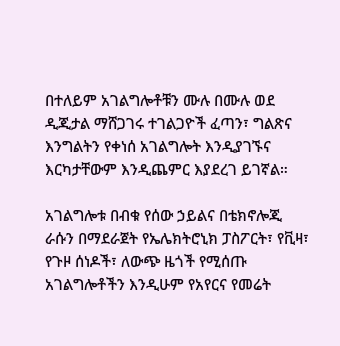በተለይም አገልግሎቶቹን ሙሉ በሙሉ ወደ ዲጂታል ማሸጋገሩ ተገልጋዮች ፈጣን፣ ግልጽና እንግልትን የቀነሰ አገልግሎት እንዲያገኙና እርካታቸውም እንዲጨምር እያደረገ ይገኛል።

አገልግሎቱ በብቁ የሰው ኃይልና በቴክኖሎጂ ራሱን በማደራጀት የኤሌክትሮኒክ ፓስፖርት፣ የቪዛ፣ የጉዞ ሰነዶች፣ ለውጭ ዜጎች የሚሰጡ አገልግሎቶችን እንዲሁም የአየርና የመሬት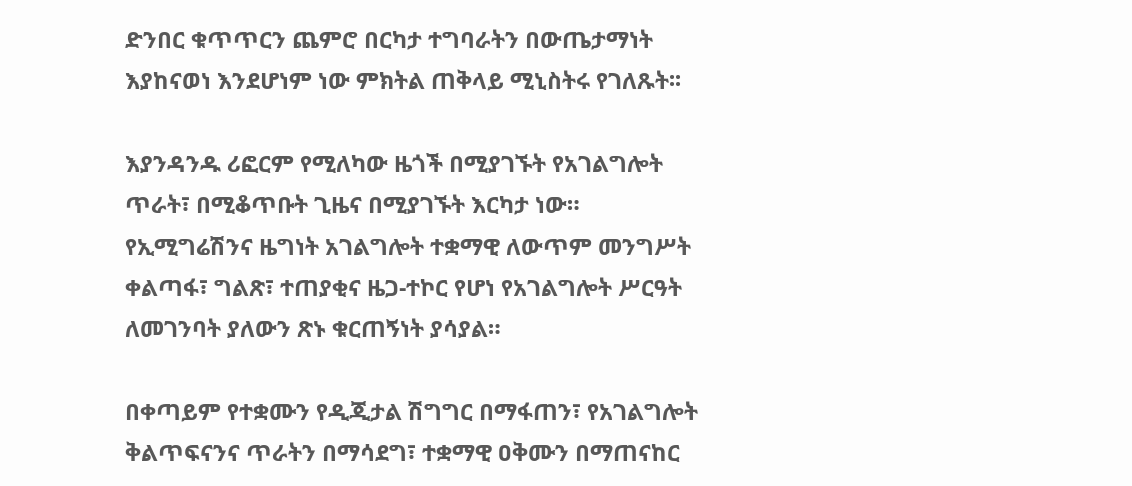ድንበር ቁጥጥርን ጨምሮ በርካታ ተግባራትን በውጤታማነት እያከናወነ እንደሆነም ነው ምክትል ጠቅላይ ሚኒስትሩ የገለጹት፡፡

እያንዳንዱ ሪፎርም የሚለካው ዜጎች በሚያገኙት የአገልግሎት ጥራት፣ በሚቆጥቡት ጊዜና በሚያገኙት እርካታ ነው። የኢሚግሬሽንና ዜግነት አገልግሎት ተቋማዊ ለውጥም መንግሥት ቀልጣፋ፣ ግልጽ፣ ተጠያቂና ዜጋ-ተኮር የሆነ የአገልግሎት ሥርዓት ለመገንባት ያለውን ጽኑ ቁርጠኝነት ያሳያል።

በቀጣይም የተቋሙን የዲጂታል ሽግግር በማፋጠን፣ የአገልግሎት ቅልጥፍናንና ጥራትን በማሳደግ፣ ተቋማዊ ዐቅሙን በማጠናከር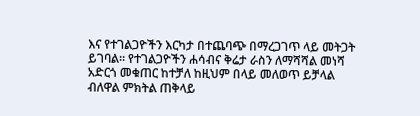እና የተገልጋዮችን እርካታ በተጨባጭ በማረጋገጥ ላይ መትጋት ይገባል። የተገልጋዮችን ሐሳብና ቅሬታ ራስን ለማሻሻል መነሻ አድርጎ መቁጠር ከተቻለ ከዚህም በላይ መለወጥ ይቻላል ብለዋል ምክትል ጠቅላይ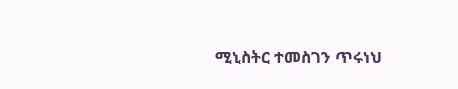ሚኒስትር ተመስገን ጥሩነህ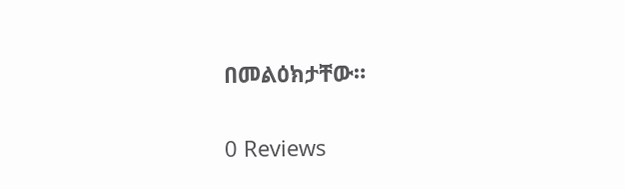በመልዕክታቸው።

0 Reviews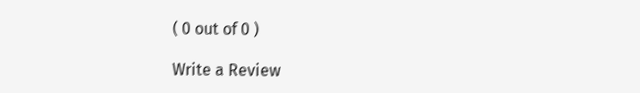( 0 out of 0 )

Write a Review